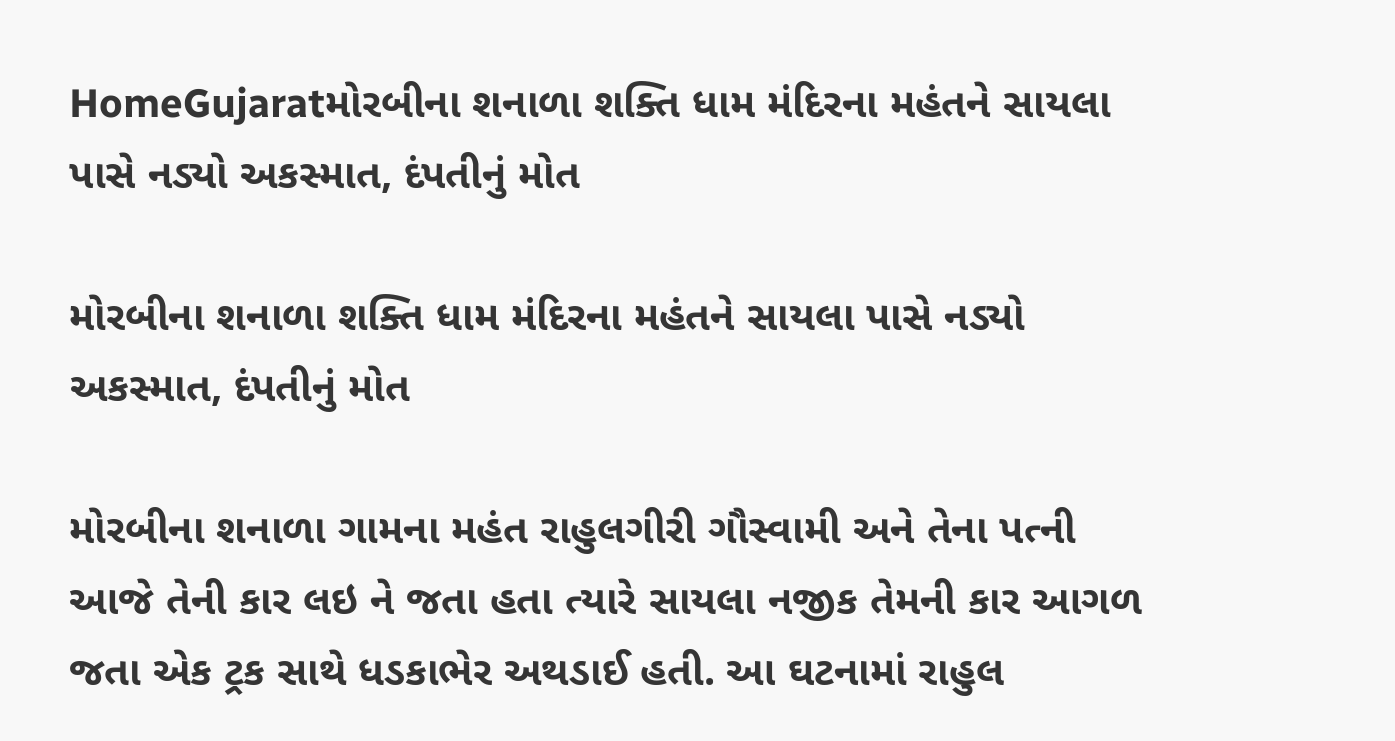HomeGujaratમોરબીના શનાળા શક્તિ ધામ મંદિરના મહંતને સાયલા પાસે નડ્યો અકસ્માત, દંપતીનું મોત

મોરબીના શનાળા શક્તિ ધામ મંદિરના મહંતને સાયલા પાસે નડ્યો અકસ્માત, દંપતીનું મોત

મોરબીના શનાળા ગામના મહંત રાહુલગીરી ગૌસ્વામી અને તેના પત્ની આજે તેની કાર લઇ ને જતા હતા ત્યારે સાયલા નજીક તેમની કાર આગળ જતા એક ટ્રક સાથે ધડકાભેર અથડાઈ હતી. આ ઘટનામાં રાહુલ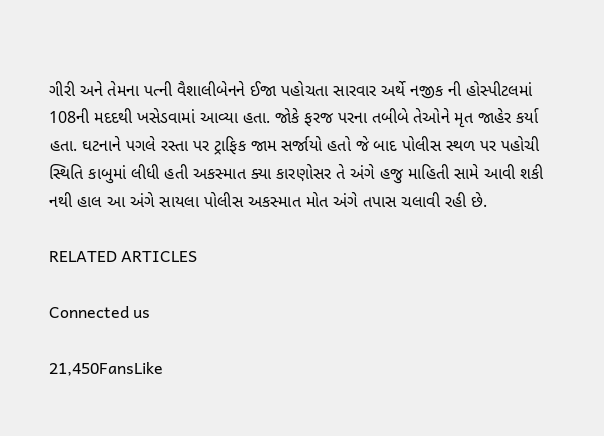ગીરી અને તેમના પત્ની વૈશાલીબેનને ઈજા પહોચતા સારવાર અર્થે નજીક ની હોસ્પીટલમાં 108ની મદદથી ખસેડવામાં આવ્યા હતા. જોકે ફરજ પરના તબીબે તેઓને મૃત જાહેર કર્યા હતા. ઘટનાને પગલે રસ્તા પર ટ્રાફિક જામ સર્જાયો હતો જે બાદ પોલીસ સ્થળ પર પહોચી સ્થિતિ કાબુમાં લીધી હતી અકસ્માત ક્યા કારણોસર તે અંગે હજુ માહિતી સામે આવી શકી નથી હાલ આ અંગે સાયલા પોલીસ અકસ્માત મોત અંગે તપાસ ચલાવી રહી છે.

RELATED ARTICLES

Connected us

21,450FansLike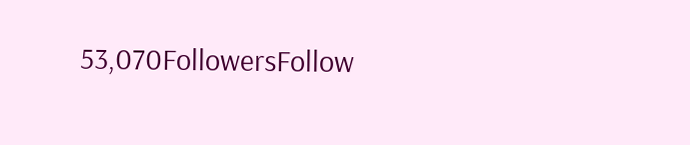53,070FollowersFollow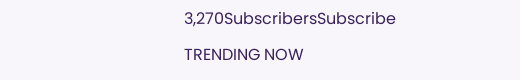3,270SubscribersSubscribe

TRENDING NOW